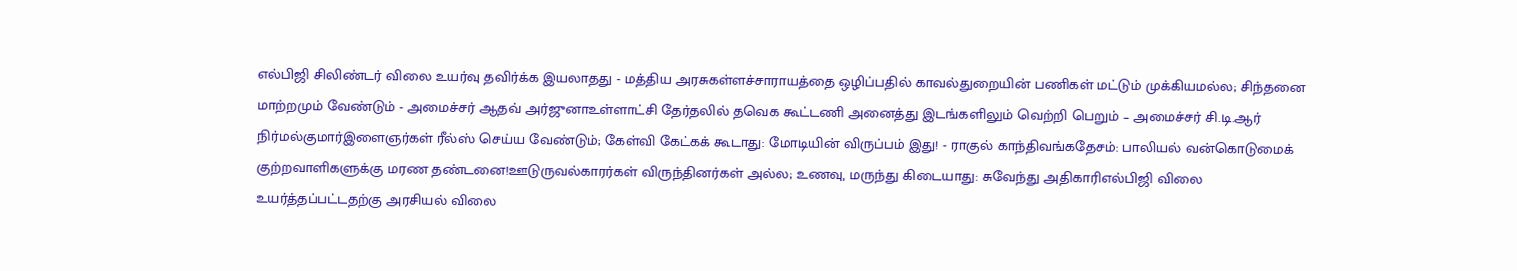எல்பிஜி சிலிண்டர் விலை உயர்வு தவிர்க்க இயலாதது - மத்திய அரசுகள்ளச்சாராயத்தை ஒழிப்பதில் காவல்துறையின் பணிகள் மட்டும் முக்கியமல்ல; சிந்தனை மாற்றமும் வேண்டும் - அமைச்சர் ஆதவ் அர்ஜுனாஉள்ளாட்சி தேர்தலில் தவெக கூட்டணி அனைத்து இடங்களிலும் வெற்றி பெறும் – அமைச்சர் சி.டி.ஆர் நிர்மல்குமார்இளைஞர்கள் ரீல்ஸ் செய்ய வேண்டும்; கேள்வி கேட்கக் கூடாது: மோடியின் விருப்பம் இது! - ராகுல் காந்திவங்கதேசம்: பாலியல் வன்கொடுமைக் குற்றவாளிகளுக்கு மரண தண்டனை!ஊடுருவல்காரர்கள் விருந்தினர்கள் அல்ல; உணவு, மருந்து கிடையாது: சுவேந்து அதிகாரிஎல்பிஜி விலை உயர்த்தப்பட்டதற்கு அரசியல் விலை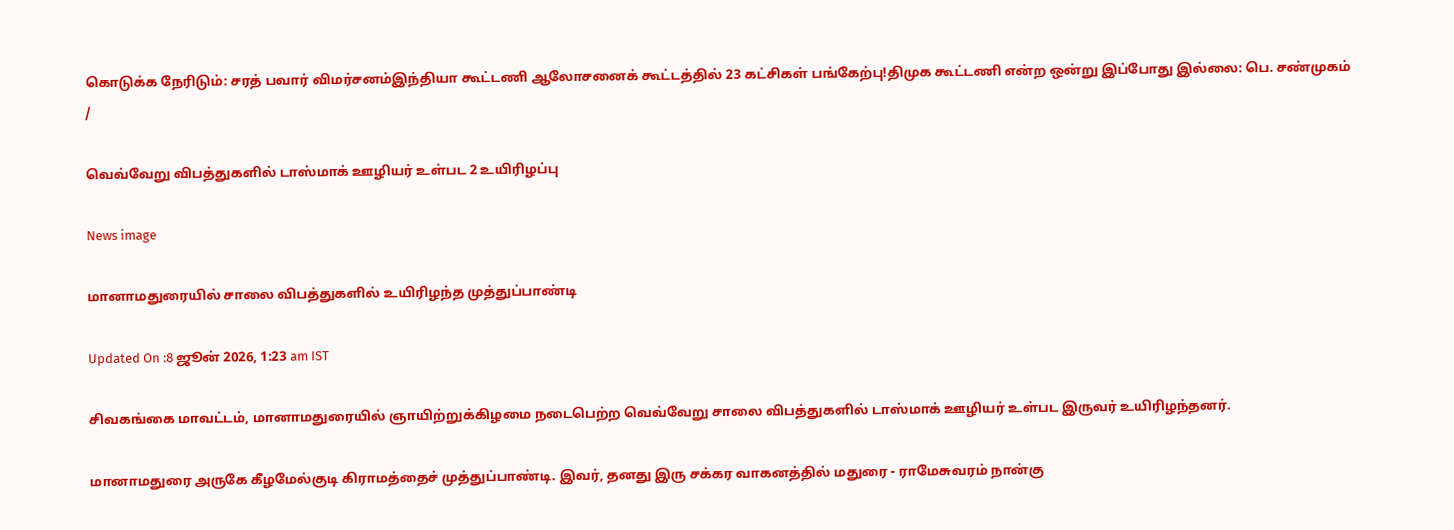கொடுக்க நேரிடும்: சரத் பவார் விமர்சனம்இந்தியா கூட்டணி ஆலோசனைக் கூட்டத்தில் 23 கட்சிகள் பங்கேற்பு!திமுக கூட்டணி என்ற ஒன்று இப்போது இல்லை: பெ. சண்முகம்
/

வெவ்வேறு விபத்துகளில் டாஸ்மாக் ஊழியர் உள்பட 2 உயிரிழப்பு

News image

மானாமதுரையில் சாலை விபத்துகளில் உயிரிழந்த முத்துப்பாண்டி

Updated On :8 ஜூன் 2026, 1:23 am IST

சிவகங்கை மாவட்டம், மானாமதுரையில் ஞாயிற்றுக்கிழமை நடைபெற்ற வெவ்வேறு சாலை விபத்துகளில் டாஸ்மாக் ஊழியர் உள்பட இருவர் உயிரிழந்தனர்.

மானாமதுரை அருகே கீழமேல்குடி கிராமத்தைச் முத்துப்பாண்டி. இவர், தனது இரு சக்கர வாகனத்தில் மதுரை - ராமேசுவரம் நான்கு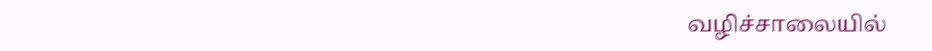வழிச்சாலையில்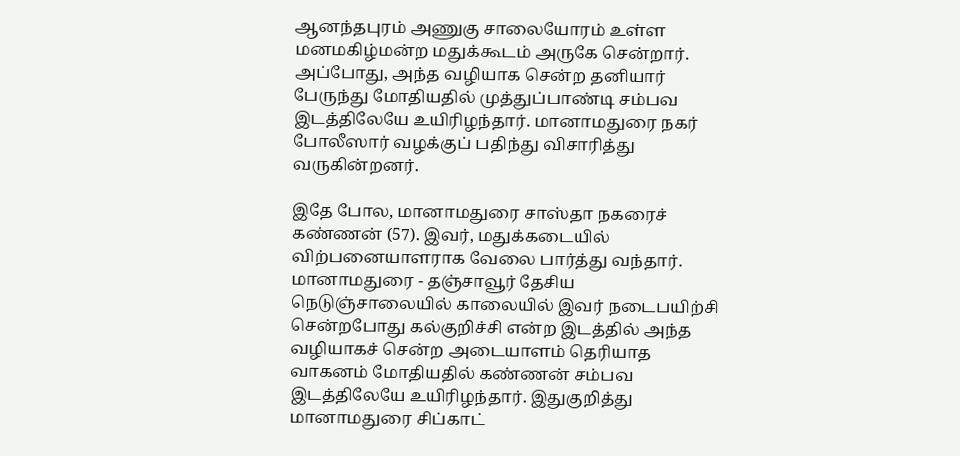ஆனந்தபுரம் அணுகு சாலையோரம் உள்ள மனமகிழ்மன்ற மதுக்கூடம் அருகே சென்றார். அப்போது, அந்த வழியாக சென்ற தனியார் பேருந்து மோதியதில் முத்துப்பாண்டி சம்பவ இடத்திலேயே உயிரிழந்தார். மானாமதுரை நகர் போலீஸார் வழக்குப் பதிந்து விசாரித்து வருகின்றனர்.

இதே போல, மானாமதுரை சாஸ்தா நகரைச் கண்ணன் (57). இவர், மதுக்கடையில் விற்பனையாளராக வேலை பார்த்து வந்தார். மானாமதுரை - தஞ்சாவூர் தேசிய நெடுஞ்சாலையில் காலையில் இவர் நடைபயிற்சி சென்றபோது கல்குறிச்சி என்ற இடத்தில் அந்த வழியாகச் சென்ற அடையாளம் தெரியாத வாகனம் மோதியதில் கண்ணன் சம்பவ இடத்திலேயே உயிரிழந்தார். இதுகுறித்து மானாமதுரை சிப்காட்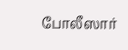போலீஸார்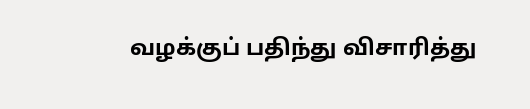வழக்குப் பதிந்து விசாரித்து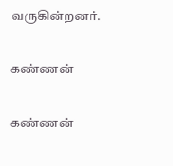வருகின்றனர்.

கண்ணன்

கண்ணன்